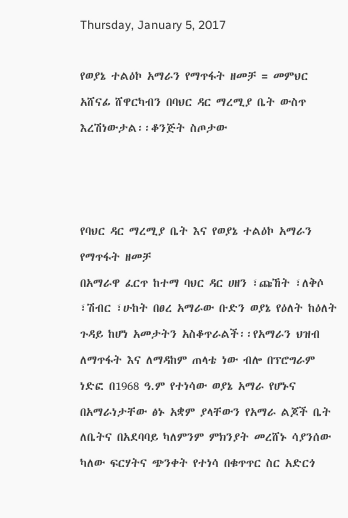Thursday, January 5, 2017

የወያኔ ተልዕኮ አማራን የማጥፋት ዘመቻ = መምህር አሸናፊ ሸዋርካብን በባህር ዳር ማረሚያ ቤት ውስጥ እረሽነውታል፡፡ቆንጅት ስጦታው



የባህር ዳር ማረሚያ ቤት እና የወያኔ ተልዕኮ አማራን የማጥፋት ዘመቻ
በአማራዋ ፈርጥ ከተማ ባህር ዳር ሀዘን ፣ጩኸት ፣ለቅሶ ፣ሽብር ፣ሁከት በፀረ አማራው ቡድን ወያኔ የዕለት ከዕለት ጉዳይ ከሆነ አመታትን አስቆጥራልች፡፡የአማራን ህዝብ ለማጥፋት እና ለማዳከም ጠላቴ ነው ብሎ በፕሮግራም ነድፎ በ1968 ዓ.ም የተነሳው ወያኔ አማራ የሆኑና በአማራነታቸው ፅኑ አቋም ያላቸውን የአማራ ልጆች ቤት ለቤትና በአደባባይ ካለምንም ምክንያት መረሸኑ ሳያንሰው ካለው ፍርሃትና ጭንቀት የተነሳ በቁጥጥር ስር አድርጎ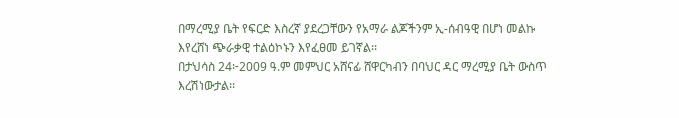በማረሚያ ቤት የፍርድ እስረኛ ያደረጋቸውን የአማራ ልጆችንም ኢ-ሰብዓዊ በሆነ መልኩ እየረሸነ ጭራቃዊ ተልዕኮኑን እየፈፀመ ይገኛል፡፡
በታህሳስ 24፦2009 ዓ.ም መምህር አሸናፊ ሸዋርካብን በባህር ዳር ማረሚያ ቤት ውስጥ እረሽነውታል፡፡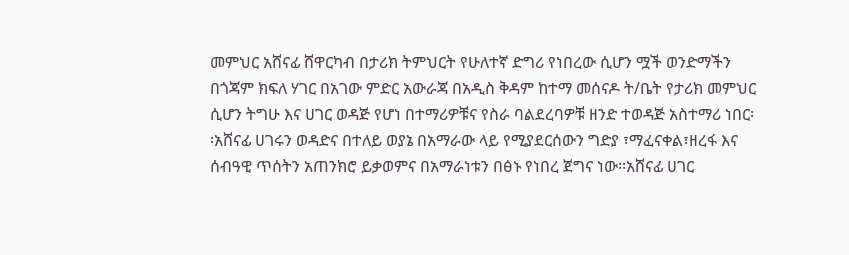መምህር አሸናፊ ሸዋርካብ በታሪክ ትምህርት የሁለተኛ ድግሪ የነበረው ሲሆን ሟች ወንድማችን በጎጃም ክፍለ ሃገር በአገው ምድር አውራጃ በአዲስ ቅዳም ከተማ መሰናዶ ት/ቤት የታሪክ መምህር ሲሆን ትግሁ እና ሀገር ወዳጅ የሆነ በተማሪዎቹና የስራ ባልደረባዎቹ ዘንድ ተወዳጅ አስተማሪ ነበር፡፡አሸናፊ ሀገሩን ወዳድና በተለይ ወያኔ በአማራው ላይ የሚያደርሰውን ግድያ ፣ማፈናቀል፣ዘረፋ እና ሰብዓዊ ጥሰትን አጠንክሮ ይቃወምና በአማራነቱን በፅኑ የነበረ ጀግና ነው፡፡አሸናፊ ሀገር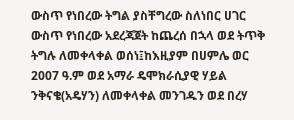ውስጥ የነበረው ትግል ያስቸግረው ስለነበር ሀገር ውስጥ የነበረው አደረጃጀት ከጨረሰ በኋላ ወደ ትጥቅ ትግሉ ለመቀላቀል ወሰነ፤ከእዚያም በሀምሌ ወር 2007 ዓ.ም ወደ አማራ ዴሞክራሲያዊ ሃይል ንቅናቄ(አዴሃን) ለመቀላቀል መንገዱን ወደ በረሃ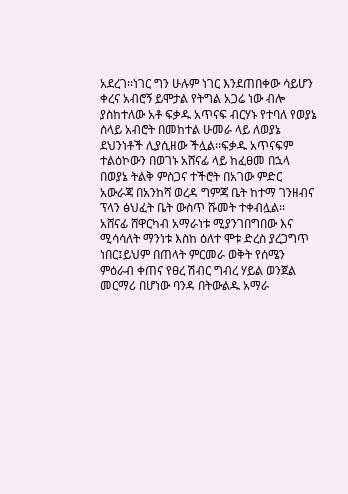አደረገ፡፡ነገር ግን ሁሉም ነገር እንደጠበቀው ሳይሆን ቀረና አብሮኝ ይሞታል የትግል አጋሬ ነው ብሎ ያስከተለው አቶ ፍቃዱ አጥናፍ ብርሃኑ የተባለ የወያኔ ሰላይ አብሮት በመከተል ሁመራ ላይ ለወያኔ ደህንነቶች ሊያሲዘው ችሏል፡፡ፍቃዱ አጥናፍም ተልዕኮውን በወገኑ አሸናፊ ላይ ከፈፀመ በኋላ በወያኔ ትልቅ ምስጋና ተችሮት በአገው ምድር አውራጃ በአንከሻ ወረዳ ግምጃ ቤት ከተማ ገንዘብና ፕላን ፅህፈት ቤት ውስጥ ሹመት ተቀብሏል፡፡
አሸናፊ ሸዋርካብ አማራነቱ ሚያንገበግበው እና ሚሳሳለት ማንነቱ እስከ ዕለተ ሞቱ ድረስ ያረጋግጥ ነበር፤ይህም በጠላት ምርመራ ወቅት የሰሜን ምዕራብ ቀጠና የፀረ ሽብር ግብረ ሃይል ወንጀል መርማሪ በሆነው ባንዳ በትውልዱ አማራ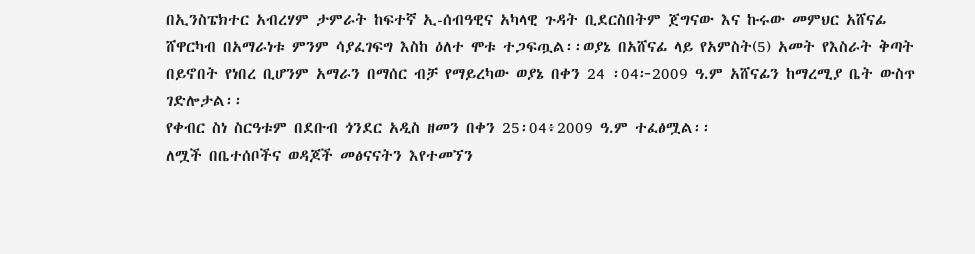በኢንስፔክተር አብረሃም ታምራት ከፍተኛ ኢ-ሰብዓዊና አካላዊ ጉዳት ቢደርስበትም ጀግናው እና ኩሩው መምህር አሸናፊ ሸዋርካብ በአማራነቱ ምንም ሳያፈገፍግ እስከ ዕለተ ሞቱ ተጋፍጧል፡፡ወያኔ በአሸናፊ ላይ የአምስት(5) አመት የእስራት ቅጣት በይኖበት የነበረ ቢሆንም አማራን በማሰር ብቻ የማይረካው ወያኔ በቀን 24 ፡04፦2009 ዓ.ም አሸናፊን ከማረሚያ ቤት ውስጥ ገድሎታል፡፡
የቀብር ስነ ስርዓቱም በደቡብ ጎንደር አዲስ ዘመን በቀን 25፡04፥2009 ዓ.ም ተፈፅሟል፡፡
ለሟች በቤተሰቦችና ወዳጆች መፅናናትን እየተመኘን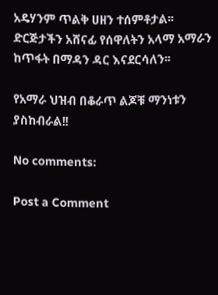አዴሃንም ጥልቅ ሀዘን ተሰምቶታል፡፡ድርጅታችን አሸናፊ የሰዋለትን አላማ አማራን ከጥፋት በማዳን ዳር እናደርሳለን፡፡

የአማራ ህዝብ በቆራጥ ልጆቹ ማንነቱን ያስከብራል!!

No comments:

Post a Comment